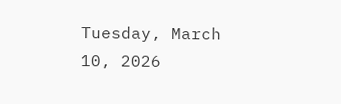Tuesday, March 10, 2026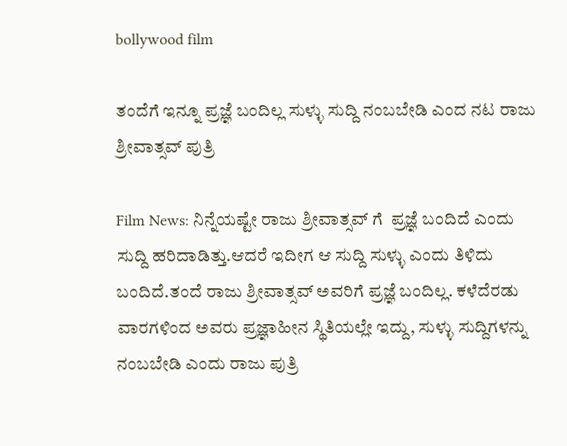bollywood film

ತಂದೆಗೆ ಇನ್ನೂ ಪ್ರಜ್ಞೆ ಬಂದಿಲ್ಲ ಸುಳ್ಳು ಸುದ್ದಿ ನಂಬಬೇಡಿ ಎಂದ ನಟ ರಾಜು ಶ್ರೀವಾತ್ಸವ್ ಪುತ್ರಿ

Film News: ನಿನ್ನೆಯಷ್ಟೇ ರಾಜು ಶ್ರೀವಾತ್ಸವ್ ಗೆ  ಪ್ರಜ್ಞೆ ಬಂದಿದೆ ಎಂದು  ಸುದ್ದಿ ಹರಿದಾಡಿತ್ತು.ಆದರೆ ಇದೀಗ ಆ ಸುದ್ದಿ ಸುಳ್ಳು ಎಂದು ತಿಳಿದು ಬಂದಿದೆ.ತಂದೆ ರಾಜು ಶ್ರೀವಾತ್ಸವ್ ಅವರಿಗೆ ಪ್ರಜ್ಞೆ ಬಂದಿಲ್ಲ. ಕಳೆದೆರಡು ವಾರಗಳಿಂದ ಅವರು ಪ್ರಜ್ಞಾಹೀನ ಸ್ಥಿತಿಯಲ್ಲೇ ಇದ್ದು, ಸುಳ್ಳು ಸುದ್ದಿಗಳನ್ನು ನಂಬಬೇಡಿ ಎಂದು ರಾಜು ಪುತ್ರಿ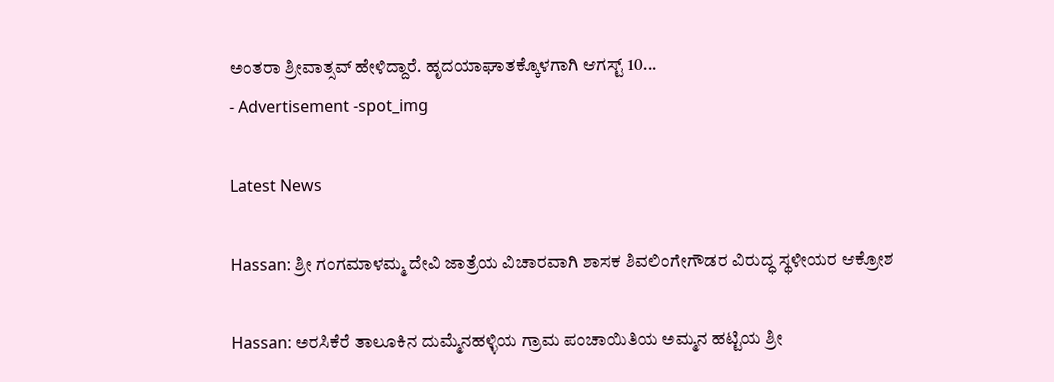ಅಂತರಾ ಶ್ರೀವಾತ್ಸವ್ ಹೇಳಿದ್ದಾರೆ. ಹೃದಯಾಘಾತಕ್ಕೊಳಗಾಗಿ ಆಗಸ್ಟ್ 10...
- Advertisement -spot_img

Latest News

Hassan: ಶ್ರೀ ಗಂಗಮಾಳಮ್ಮ ದೇವಿ ಜಾತ್ರೆಯ ವಿಚಾರವಾಗಿ ಶಾಸಕ ಶಿವಲಿಂಗೇಗೌಡರ ವಿರುದ್ಧ ಸ್ಥಳೀಯರ ಆಕ್ರೋಶ

Hassan: ಅರಸಿಕೆರೆ ತಾಲೂಕಿನ ದುಮ್ಮೆನಹಳ್ಳಿಯ ಗ್ರಾಮ ಪಂಚಾಯಿತಿಯ ಅಮ್ಮನ ಹಟ್ಟಿಯ ಶ್ರೀ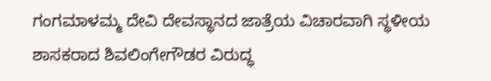ಗಂಗಮಾಳಮ್ಮ ದೇವಿ ದೇವಸ್ಥಾನದ ಜಾತ್ರೆಯ ವಿಚಾರವಾಗಿ ಸ್ಥಳೀಯ ಶಾಸಕರಾದ ಶಿವಲಿಂಗೇಗೌಡರ ವಿರುದ್ಧ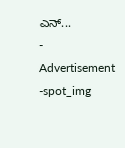ಎನ್...
- Advertisement -spot_img